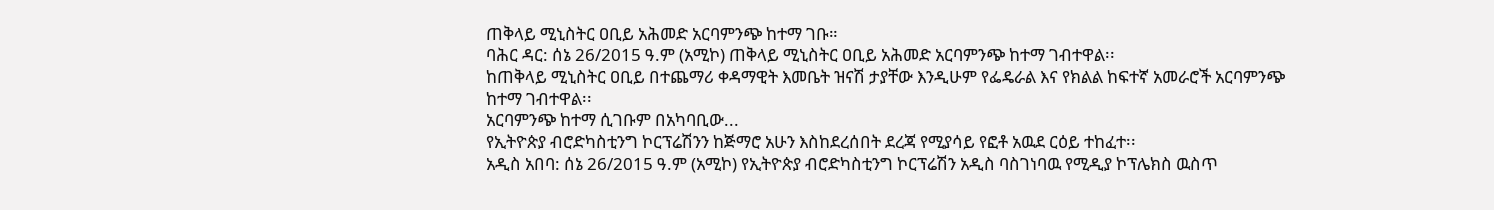ጠቅላይ ሚኒስትር ዐቢይ አሕመድ አርባምንጭ ከተማ ገቡ።
ባሕር ዳር: ሰኔ 26/2015 ዓ.ም (አሚኮ) ጠቅላይ ሚኒስትር ዐቢይ አሕመድ አርባምንጭ ከተማ ገብተዋል፡፡
ከጠቅላይ ሚኒስትር ዐቢይ በተጨማሪ ቀዳማዊት እመቤት ዝናሽ ታያቸው እንዲሁም የፌዴራል እና የክልል ከፍተኛ አመራሮች አርባምንጭ ከተማ ገብተዋል፡፡
አርባምንጭ ከተማ ሲገቡም በአካባቢው...
የኢትዮጵያ ብሮድካስቲንግ ኮርፕሬሽንን ከጅማሮ አሁን እስከደረሰበት ደረጃ የሚያሳይ የፎቶ አዉደ ርዕይ ተከፈተ፡፡
አዲስ አበባ: ሰኔ 26/2015 ዓ.ም (አሚኮ) የኢትዮጵያ ብሮድካስቲንግ ኮርፕሬሽን አዲስ ባስገነባዉ የሚዲያ ኮፕሌክስ ዉስጥ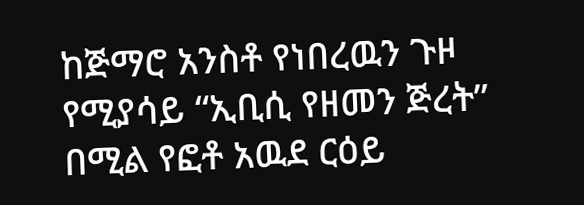ከጅማሮ አንስቶ የነበረዉን ጉዞ የሚያሳይ “ኢቢሲ የዘመን ጅረት” በሚል የፎቶ አዉደ ርዕይ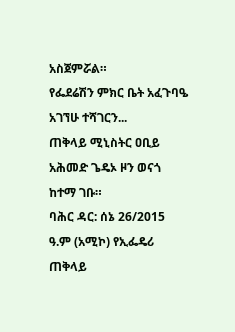አስጀምሯል።
የፌደሬሽን ምክር ቤት አፈጉባዔ አገኘሁ ተሻገርን...
ጠቅላይ ሚኒስትር ዐቢይ አሕመድ ጌዴኦ ዞን ወናጎ ከተማ ገቡ።
ባሕር ዳር: ሰኔ 26/2015 ዓ.ም (አሚኮ) የኢፌዴሪ ጠቅላይ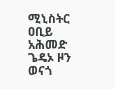ሚኒስትር ዐቢይ አሕመድ ጌዴኦ ዞን ወናጎ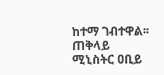ከተማ ገብተዋል፡፡
ጠቅላይ ሚኒስትር ዐቢይ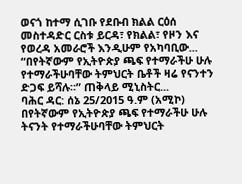ወናጎ ከተማ ሲገቡ የደቡብ ክልል ርዕሰ መስተዳድር ርስቱ ይርዳ፣ የክልል፣ የዞን እና የወረዳ አመራሮች እንዲሁም የአካባቢው...
“በየትኛውም የኢትዮጵያ ጫፍ የተማራችሁ ሁሉ የተማራችሁባቸው ትምህርት ቤቶች ዛሬ የናንተን ድጋፍ ይሻሉ።” ጠቅላይ ሚኒስትር...
ባሕር ዳር: ሰኔ 25/2015 ዓ.ም (አሚኮ) በየትኛውም የኢትዮጵያ ጫፍ የተማራችሁ ሁሉ ትናንት የተማራችሁባቸው ትምህርት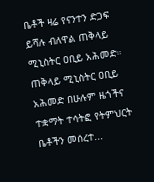ቤቶች ዛሬ የናንተን ድጋፍ ይሻሉ ብለዋል ጠቅላይ ሚኒስትር ዐቢይ አሕመድ።
ጠቅላይ ሚኒስትር ዐቢይ አሕመድ በሁሉም ዜጎችና ተቋማት ተሳትፎ የትምህርት ቤቶችን መሰረተ...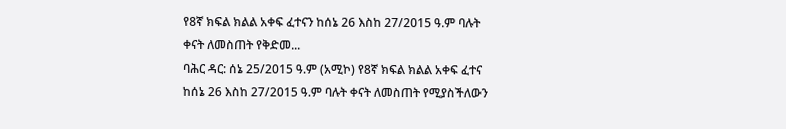የ8ኛ ክፍል ክልል አቀፍ ፈተናን ከሰኔ 26 እስከ 27/2015 ዓ.ም ባሉት ቀናት ለመስጠት የቅድመ...
ባሕር ዳር: ሰኔ 25/2015 ዓ.ም (አሚኮ) የ8ኛ ክፍል ክልል አቀፍ ፈተና ከሰኔ 26 እስከ 27/2015 ዓ.ም ባሉት ቀናት ለመስጠት የሚያስችለውን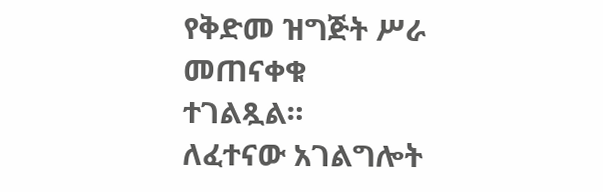የቅድመ ዝግጅት ሥራ መጠናቀቁ ተገልጿል።
ለፈተናው አገልግሎት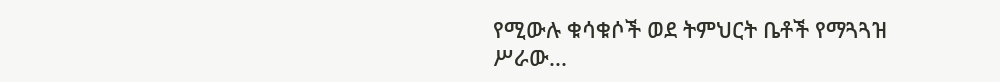የሚውሉ ቁሳቁሶች ወደ ትምህርት ቤቶች የማጓጓዝ ሥራው...